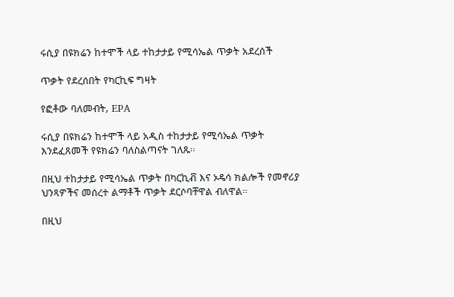ሩሲያ በዩክሬን ከተሞች ላይ ተከታታይ የሚሳኤል ጥቃት አደረሰች

ጥቃት የደረሰበት የካርኪፍ ግዛት

የፎቶው ባለመብት, EPA

ሩሲያ በዩክሬን ከተሞች ላይ አዲስ ተከታታይ የሚሳኤል ጥቃት እንደፈጸመች የዩክሬን ባለስልጣናት ገለጹ።

በዚህ ተከታታይ የሚሳኤል ጥቃት በካርኪቭ እና ኦዴሳ ክልሎች የመኖሪያ ህንጻዎችና መሰረተ ልማቶች ጥቃት ደርሶባቸዋል ብለዋል።

በዚህ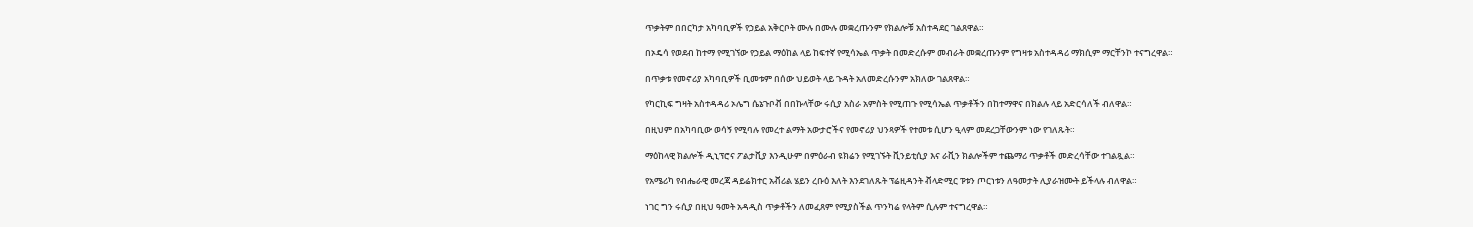ጥቃትም በበርካታ አካባቢዎች የኃይል አቅርቦት ሙሉ በሙሉ መቋረጡንም የክልሎቹ አስተዳደር ገልጸዋል።

በኦዴሳ የወደብ ከተማ የሚገኘው የኃይል ማዕከል ላይ ከፍተኛ የሚሳኤል ጥቃት በመድረሱም መብራት መቋረጡንም የግዛቱ አስተዳዳሪ ማክሲም ማርቸንኮ ተናግረዋል።

በጥቃቱ የመኖሪያ አካባቢዎች ቢመቱም በሰው ህይወት ላይ ጉዳት አለመድረሱንም አክለው ገልጸዋል።

የካርኪፍ ግዛት አስተዳዳሪ ኦሌግ ሴኔጉቦቭ በበኩላቸው ሩሲያ አስራ አምስት የሚጠጉ የሚሳኤል ጥቃቶችን በከተማዋና በክልሉ ላይ አድርሳለች ብለዋል።

በዚህም በአካባቢው ወሳኝ የሚባሉ የመረተ ልማት አውታሮችና የመኖሪያ ህንጻዎች የተመቱ ሲሆን ዒላም መደረጋቸውንም ነው የገለጹት።

ማዕከላዊ ክልሎች ዲኒፕሮና ፖልታቪያ እንዲሁም በምዕራብ ዩክሬን የሚገኙት ቪንይቲሲያ እና ራቪን ክልሎችም ተጨማሪ ጥቃቶች መድረሳቸው ተገልጿል።

የአሜሪካ የብሔራዊ መረጃ ዳይሬክተር አቭሪል ሄይን ረቡዕ እለት እንደገለጹት ፕሬዚዳንት ቭላድሚር ፑቱን ጦርነቱን ለዓመታት ሊያራዝሙት ይችላሉ ብለዋል።

ነገር ግን ሩሲያ በዚህ ዓመት አዳዲስ ጥቃቶችን ለመፈጸም የሚያስችል ጥንካሬ የላትም ሲሉም ተናግረዋል።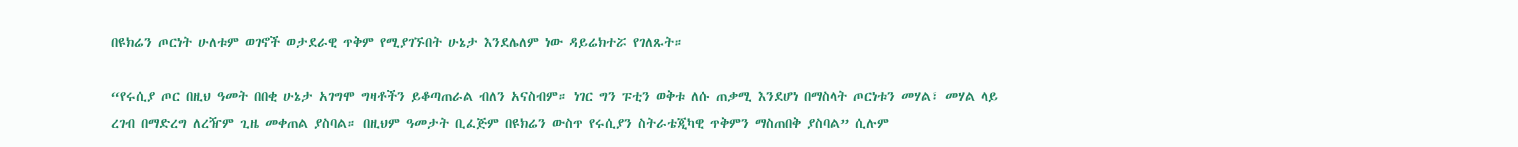በዩክሬን ጦርነት ሁለቱም ወገኖች ወታደራዊ ጥቅም የሚያገኙበት ሁኔታ እንደሌለም ነው ዳይሬክተሯ የገለጹት።

“የሩሲያ ጦር በዚህ ዓመት በበቂ ሁኔታ አገግሞ ግዛቶችን ይቆጣጠራል ብለን አናስብም። ነገር ግን ፑቲን ወቅቱ ለሱ ጠቃሚ እንደሆነ በማስላት ጦርነቱን መሃል፣ መሃል ላይ ረገብ በማድረግ ለረዥም ጊዜ መቀጠል ያስባል። በዚህም ዓመታት ቢፈጅም በዩክሬን ውስጥ የሩሲያን ስትራቴጂካዊ ጥቅምን ማስጠበቅ ያስባል” ሲሉም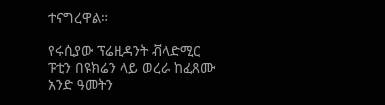ተናግረዋል።

የሩሲያው ፕሬዚዳንት ቭላድሚር ፑቲን በዩክሬን ላይ ወረራ ከፈጸሙ አንድ ዓመትን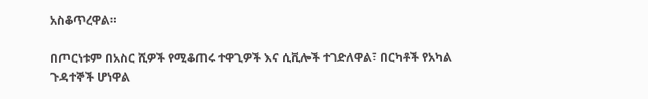አስቆጥረዋል።

በጦርነቱም በአስር ሺዎች የሚቆጠሩ ተዋጊዎች እና ሲቪሎች ተገድለዋል፣ በርካቶች የአካል ጉዳተኞች ሆነዋል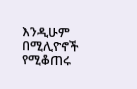እንዲሁም በሚሊዮኖች የሚቆጠሩ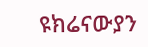ዩክሬናውያን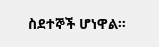ስደተኞች ሆነዋል።